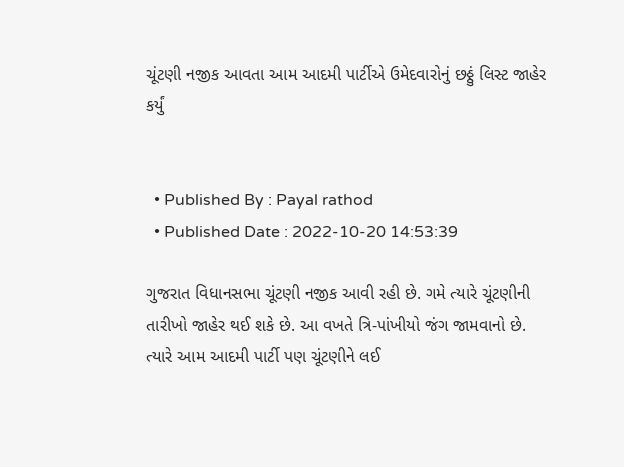ચૂંટણી નજીક આવતા આમ આદમી પાર્ટીએ ઉમેદવારોનું છઠ્ઠું લિસ્ટ જાહેર કર્યું


  • Published By : Payal rathod
  • Published Date : 2022-10-20 14:53:39

ગુજરાત વિધાનસભા ચૂંટણી નજીક આવી રહી છે. ગમે ત્યારે ચૂંટણીની તારીખો જાહેર થઈ શકે છે. આ વખતે ત્રિ-પાંખીયો જંગ જામવાનો છે.  ત્યારે આમ આદમી પાર્ટી પણ ચૂંટણીને લઈ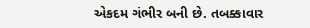એકદમ ગંભીર બની છે. તબક્કાવાર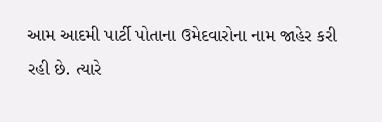આમ આદમી પાર્ટી પોતાના ઉમેદવારોના નામ જાહેર કરી રહી છે. ત્યારે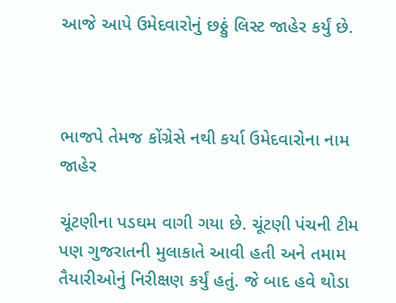આજે આપે ઉમેદવારોનું છઠ્ઠું લિસ્ટ જાહેર કર્યું છે.



ભાજપે તેમજ કોંગ્રેસે નથી કર્યા ઉમેદવારોના નામ જાહેર

ચૂંટણીના પડઘમ વાગી ગયા છે. ચૂંટણી પંચની ટીમ પણ ગુજરાતની મુલાકાતે આવી હતી અને તમામ તૈયારીઓનું નિરીક્ષણ કર્યું હતું. જે બાદ હવે થોડા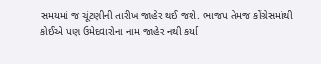સમયમાં જ ચૂંટણીની તારીખ જાહેર થઈ જશે. ભાજપ તેમજ કોંગ્રેસમાંથી કોઈએ પણ ઉમેદવારોના નામ જાહેર નથી કર્યા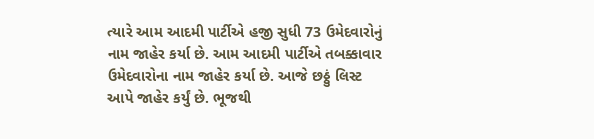ત્યારે આમ આદમી પાર્ટીએ હજી સુધી 73 ઉમેદવારોનું નામ જાહેર કર્યા છે. આમ આદમી પાર્ટીએ તબક્કાવાર ઉમેદવારોના નામ જાહેર કર્યા છે. આજે છઠ્ઠું લિસ્ટ આપે જાહેર કર્યું છે. ભૂજથી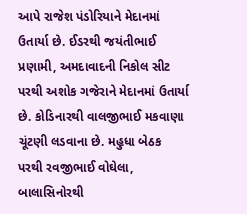આપે રાજેશ પંડોરિયાને મેદાનમાં ઉતાર્યા છે. ઈડરથી જયંતીભાઈ પ્રણામી, અમદાવાદની નિકોલ સીટ પરથી અશોક ગજેરાને મેદાનમાં ઉતાર્યા છે. કોડિનારથી વાલજીભાઈ મકવાણા ચૂંટણી લડવાના છે. મહુધા બેઠક પરથી રવજીભાઈ વોઘેલા,  બાલાસિનોરથી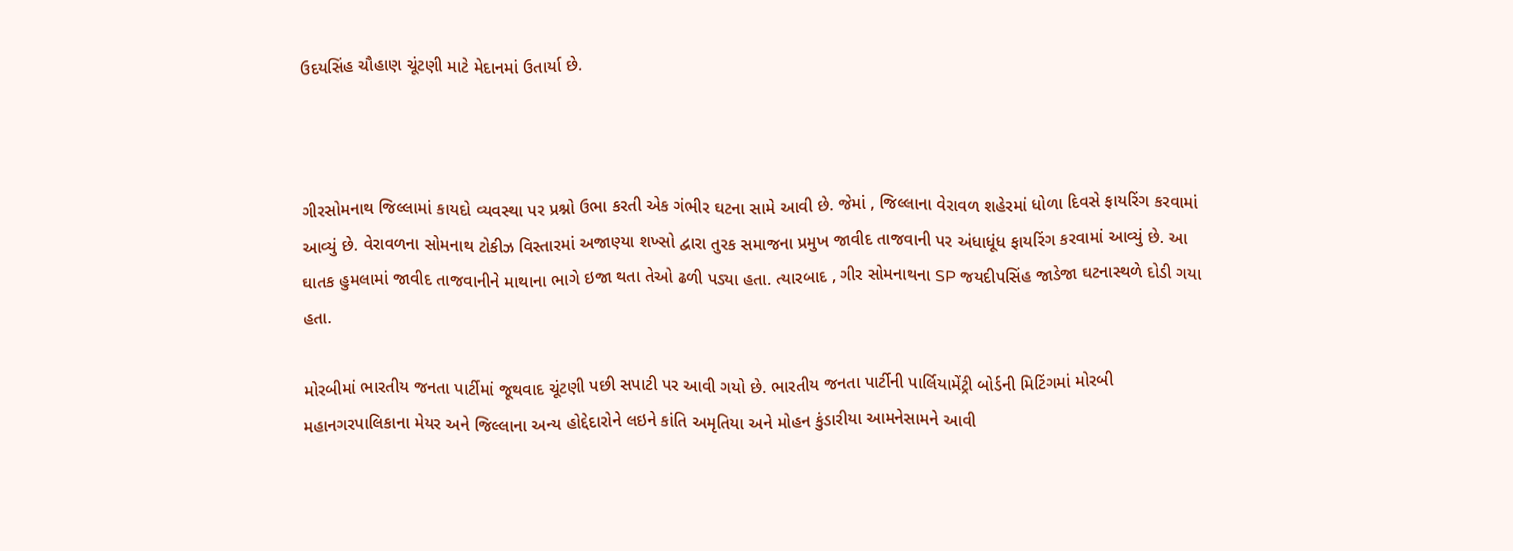ઉદયસિંહ ચૌહાણ ચૂંટણી માટે મેદાનમાં ઉતાર્યા છે.



ગીરસોમનાથ જિલ્લામાં કાયદો વ્યવસ્થા પર પ્રશ્નો ઉભા કરતી એક ગંભીર ઘટના સામે આવી છે. જેમાં , જિલ્લાના વેરાવળ શહેરમાં ધોળા દિવસે ફાયરિંગ કરવામાં આવ્યું છે. વેરાવળના સોમનાથ ટોકીઝ વિસ્તારમાં અજાણ્યા શખ્સો દ્વારા તુરક સમાજના પ્રમુખ જાવીદ તાજવાની પર અંધાધૂંધ ફાયરિંગ કરવામાં આવ્યું છે. આ ઘાતક હુમલામાં જાવીદ તાજવાનીને માથાના ભાગે ઇજા થતા તેઓ ઢળી પડ્યા હતા. ત્યારબાદ , ગીર સોમનાથના SP જયદીપસિંહ જાડેજા ઘટનાસ્થળે દોડી ગયા હતા.

મોરબીમાં ભારતીય જનતા પાર્ટીમાં જૂથવાદ ચૂંટણી પછી સપાટી પર આવી ગયો છે. ભારતીય જનતા પાર્ટીની પાર્લિયામેંટ્રી બોર્ડની મિટિંગમાં મોરબી મહાનગરપાલિકાના મેયર અને જિલ્લાના અન્ય હોદ્દેદારોને લઇને કાંતિ અમૃતિયા અને મોહન કુંડારીયા આમનેસામને આવી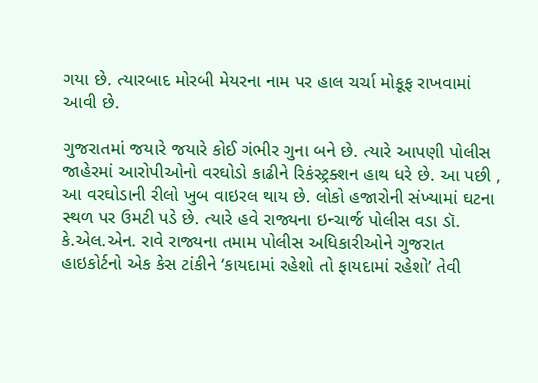ગયા છે. ત્યારબાદ મોરબી મેયરના નામ પર હાલ ચર્ચા મોકૂફ રાખવામાં આવી છે.

ગુજરાતમાં જયારે જયારે કોઈ ગંભીર ગુના બને છે. ત્યારે આપણી પોલીસ જાહેરમાં આરોપીઓનો વરઘોડો કાઢીને રિકંસ્ટ્રક્શન હાથ ધરે છે. આ પછી , આ વરઘોડાની રીલો ખુબ વાઇરલ થાય છે. લોકો હજારોની સંખ્યામાં ઘટના સ્થળ પર ઉમટી પડે છે. ત્યારે હવે રાજ્યના ઇન્ચાર્જ પોલીસ વડા ડૉ. કે.એલ.એન. રાવે રાજ્યના તમામ પોલીસ અધિકારીઓને ગુજરાત હાઇકોર્ટનો એક કેસ ટાંકીને ‘કાયદામાં રહેશો તો ફાયદામાં રહેશો’ તેવી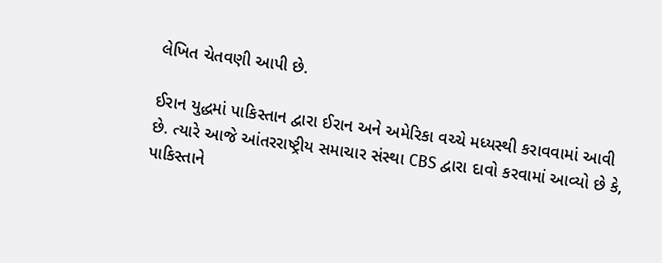લેખિત ચેતવણી આપી છે.

ઈરાન યુદ્ધમાં પાકિસ્તાન દ્વારા ઈરાન અને અમેરિકા વચ્ચે મધ્યસ્થી કરાવવામાં આવી છે. ત્યારે આજે આંતરરાષ્ટ્રીય સમાચાર સંસ્થા CBS દ્વારા દાવો કરવામાં આવ્યો છે કે, પાકિસ્તાને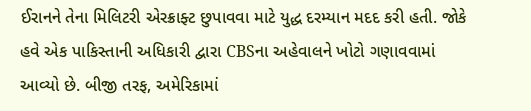ઈરાનને તેના મિલિટરી એરક્રાફ્ટ છુપાવવા માટે યુદ્ધ દરમ્યાન મદદ કરી હતી. જોકે હવે એક પાકિસ્તાની અધિકારી દ્વારા CBSના અહેવાલને ખોટો ગણાવવામાં આવ્યો છે. બીજી તરફ, અમેરિકામાં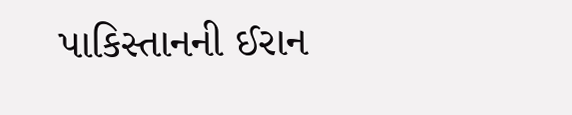પાકિસ્તાનની ઈરાન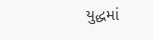યુદ્ધમાં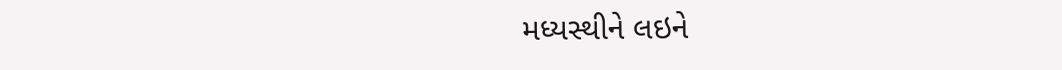મધ્યસ્થીને લઇને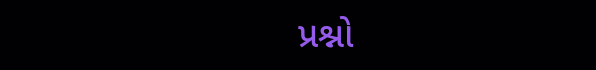પ્રશ્નો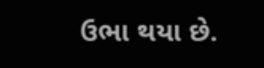ઉભા થયા છે.